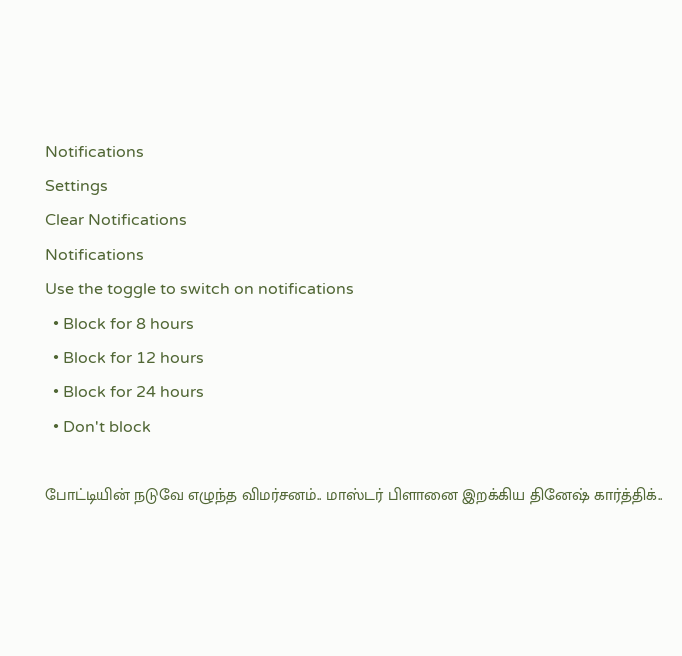Notifications
Settings
Clear Notifications
Notifications
Use the toggle to switch on notifications
  • Block for 8 hours
  • Block for 12 hours
  • Block for 24 hours
  • Don't block

போட்டியின் நடுவே எழுந்த விமர்சனம்.. மாஸ்டர் பிளானை இறக்கிய தினேஷ் கார்த்திக்..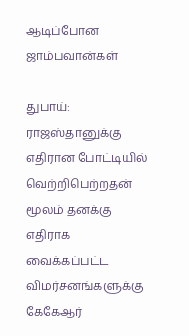ஆடிப்போன ஜாம்பவான்கள்

துபாய்: ராஜஸ்தானுக்கு எதிரான போட்டியில் வெற்றிபெற்றதன் மூலம் தனக்கு எதிராக வைக்கப்பட்ட விமர்சனங்களுக்கு கேகேஆர்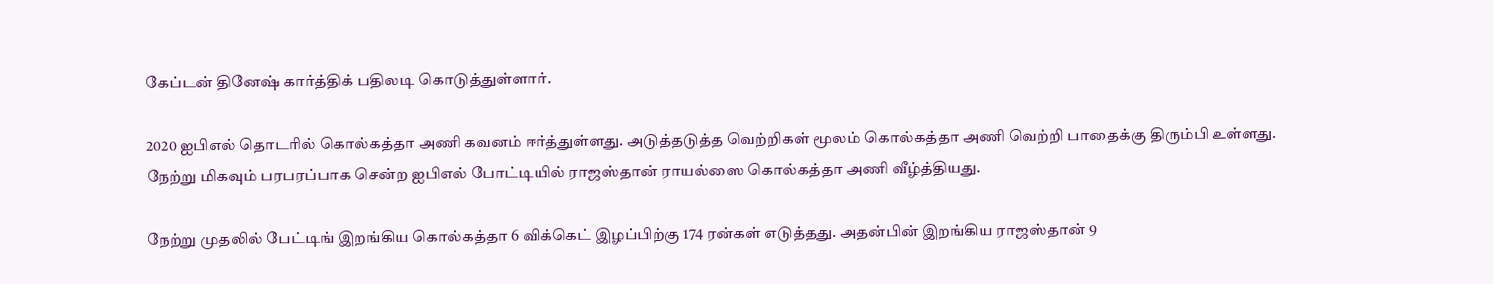கேப்டன் தினேஷ் கார்த்திக் பதிலடி கொடுத்துள்ளார்.

2020 ஐபிஎல் தொடரில் கொல்கத்தா அணி கவனம் ஈர்த்துள்ளது. அடுத்தடுத்த வெற்றிகள் மூலம் கொல்கத்தா அணி வெற்றி பாதைக்கு திரும்பி உள்ளது. நேற்று மிகவும் பரபரப்பாக சென்ற ஐபிஎல் போட்டியில் ராஜஸ்தான் ராயல்ஸை கொல்கத்தா அணி வீழ்த்தியது.

நேற்று முதலில் பேட்டிங் இறங்கிய கொல்கத்தா 6 விக்கெட் இழப்பிற்கு 174 ரன்கள் எடுத்தது. அதன்பின் இறங்கிய ராஜஸ்தான் 9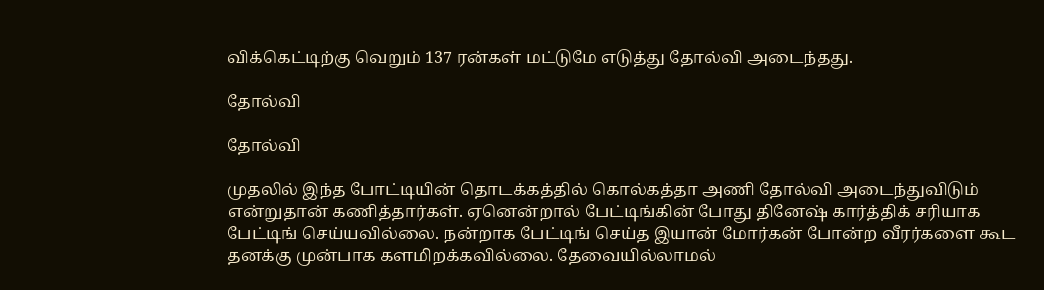விக்கெட்டிற்கு வெறும் 137 ரன்கள் மட்டுமே எடுத்து தோல்வி அடைந்தது.

தோல்வி

தோல்வி

முதலில் இந்த போட்டியின் தொடக்கத்தில் கொல்கத்தா அணி தோல்வி அடைந்துவிடும் என்றுதான் கணித்தார்கள். ஏனென்றால் பேட்டிங்கின் போது தினேஷ் கார்த்திக் சரியாக பேட்டிங் செய்யவில்லை. நன்றாக பேட்டிங் செய்த இயான் மோர்கன் போன்ற வீரர்களை கூட தனக்கு முன்பாக களமிறக்கவில்லை. தேவையில்லாமல்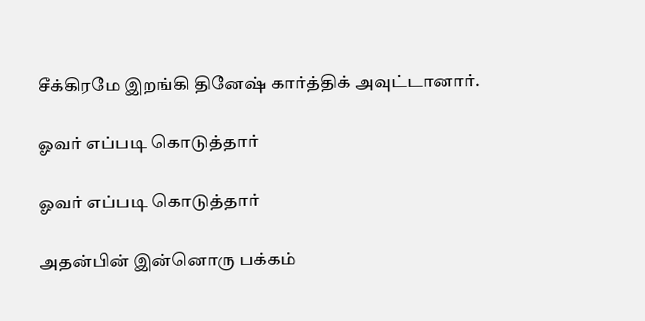சீக்கிரமே இறங்கி தினேஷ் கார்த்திக் அவுட்டானார்.

ஓவர் எப்படி கொடுத்தார்

ஓவர் எப்படி கொடுத்தார்

அதன்பின் இன்னொரு பக்கம்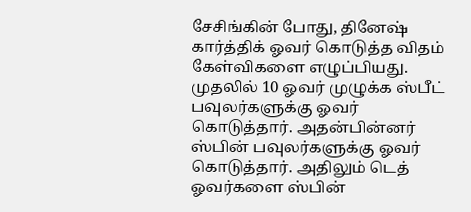சேசிங்கின் போது, தினேஷ் கார்த்திக் ஓவர் கொடுத்த விதம் கேள்விகளை எழுப்பியது. முதலில் 10 ஓவர் முழுக்க ஸ்பீட் பவுலர்களுக்கு ஓவர் கொடுத்தார். அதன்பின்னர் ஸ்பின் பவுலர்களுக்கு ஓவர் கொடுத்தார். அதிலும் டெத் ஓவர்களை ஸ்பின்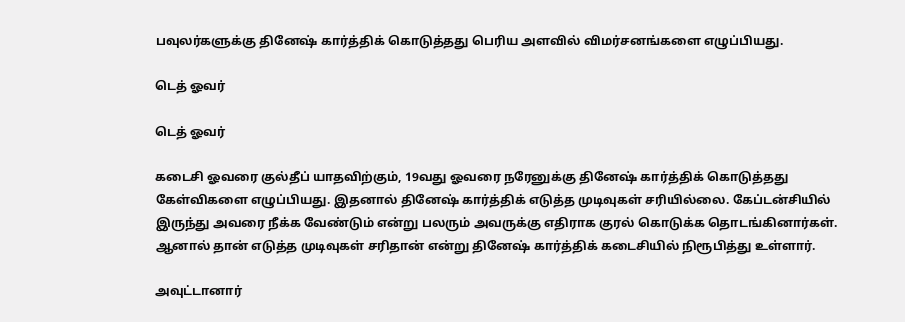பவுலர்களுக்கு தினேஷ் கார்த்திக் கொடுத்தது பெரிய அளவில் விமர்சனங்களை எழுப்பியது.

டெத் ஓவர்

டெத் ஓவர்

கடைசி ஓவரை குல்தீப் யாதவிற்கும், 19வது ஓவரை நரேனுக்கு தினேஷ் கார்த்திக் கொடுத்தது கேள்விகளை எழுப்பியது. இதனால் தினேஷ் கார்த்திக் எடுத்த முடிவுகள் சரியில்லை. கேப்டன்சியில் இருந்து அவரை நீக்க வேண்டும் என்று பலரும் அவருக்கு எதிராக குரல் கொடுக்க தொடங்கினார்கள். ஆனால் தான் எடுத்த முடிவுகள் சரிதான் என்று தினேஷ் கார்த்திக் கடைசியில் நிரூபித்து உள்ளார்.

அவுட்டானார்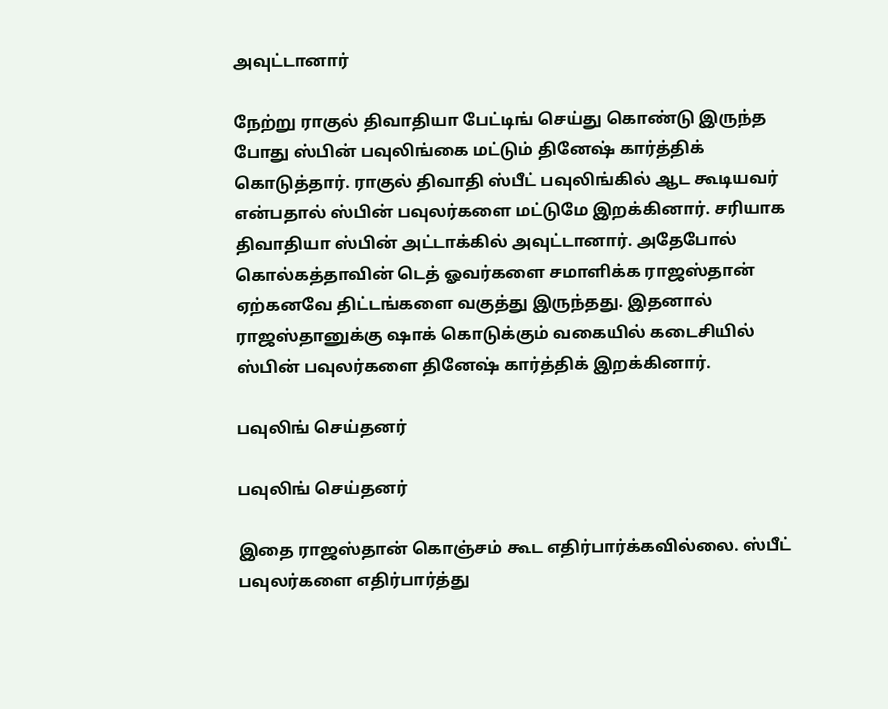அவுட்டானார்

நேற்று ராகுல் திவாதியா பேட்டிங் செய்து கொண்டு இருந்த போது ஸ்பின் பவுலிங்கை மட்டும் தினேஷ் கார்த்திக் கொடுத்தார். ராகுல் திவாதி ஸ்பீட் பவுலிங்கில் ஆட கூடியவர் என்பதால் ஸ்பின் பவுலர்களை மட்டுமே இறக்கினார். சரியாக திவாதியா ஸ்பின் அட்டாக்கில் அவுட்டானார். அதேபோல் கொல்கத்தாவின் டெத் ஓவர்களை சமாளிக்க ராஜஸ்தான் ஏற்கனவே திட்டங்களை வகுத்து இருந்தது. இதனால் ராஜஸ்தானுக்கு ஷாக் கொடுக்கும் வகையில் கடைசியில் ஸ்பின் பவுலர்களை தினேஷ் கார்த்திக் இறக்கினார்.

பவுலிங் செய்தனர்

பவுலிங் செய்தனர்

இதை ராஜஸ்தான் கொஞ்சம் கூட எதிர்பார்க்கவில்லை. ஸ்பீட் பவுலர்களை எதிர்பார்த்து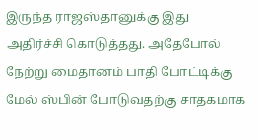இருந்த ராஜஸ்தானுக்கு இது அதிர்ச்சி கொடுத்தது. அதேபோல் நேற்று மைதானம் பாதி போட்டிக்கு மேல் ஸ்பின் போடுவதற்கு சாதகமாக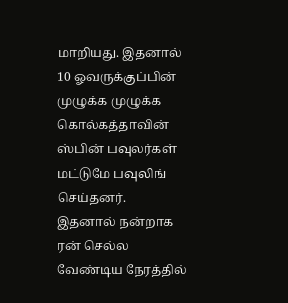மாறியது. இதனால் 10 ஓவருக்குப்பின் முழுக்க முழுக்க கொல்கத்தாவின் ஸ்பின் பவுலர்கள் மட்டுமே பவுலிங் செய்தனர். இதனால் நன்றாக ரன் செல்ல வேண்டிய நேரத்தில்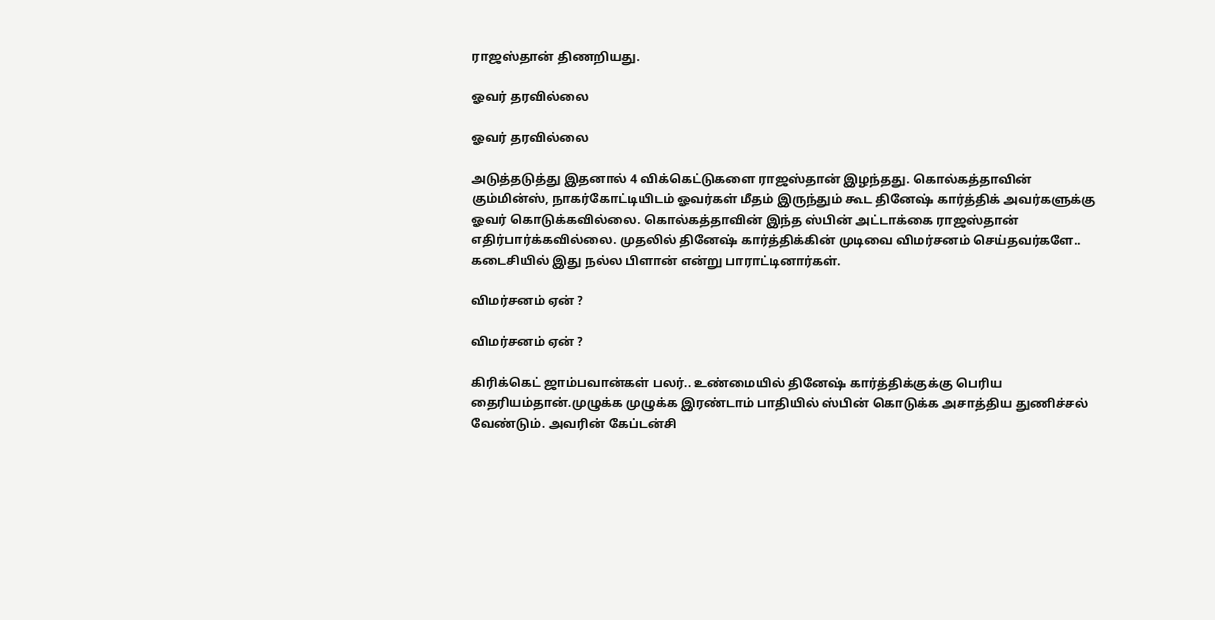ராஜஸ்தான் திணறியது.

ஓவர் தரவில்லை

ஓவர் தரவில்லை

அடுத்தடுத்து இதனால் 4 விக்கெட்டுகளை ராஜஸ்தான் இழந்தது. கொல்கத்தாவின் கும்மின்ஸ், நாகர்கோட்டியிடம் ஓவர்கள் மீதம் இருந்தும் கூட தினேஷ் கார்த்திக் அவர்களுக்கு ஓவர் கொடுக்கவில்லை. கொல்கத்தாவின் இந்த ஸ்பின் அட்டாக்கை ராஜஸ்தான் எதிர்பார்க்கவில்லை. முதலில் தினேஷ் கார்த்திக்கின் முடிவை விமர்சனம் செய்தவர்களே.. கடைசியில் இது நல்ல பிளான் என்று பாராட்டினார்கள்.

விமர்சனம் ஏன் ?

விமர்சனம் ஏன் ?

கிரிக்கெட் ஜாம்பவான்கள் பலர்.. உண்மையில் தினேஷ் கார்த்திக்குக்கு பெரிய தைரியம்தான்.முழுக்க முழுக்க இரண்டாம் பாதியில் ஸ்பின் கொடுக்க அசாத்திய துணிச்சல் வேண்டும். அவரின் கேப்டன்சி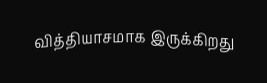வித்தியாசமாக இருக்கிறது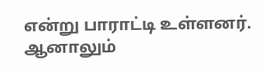என்று பாராட்டி உள்ளனர். ஆனாலும்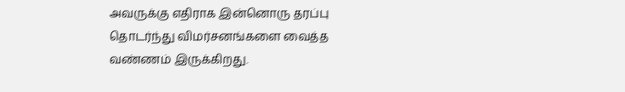அவருக்கு எதிராக இன்னொரு தரப்பு தொடர்ந்து விமர்சனங்களை வைத்த வண்ணம் இருக்கிறது.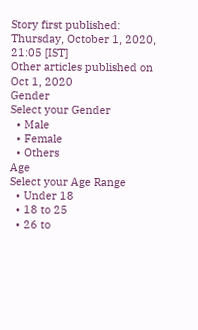Story first published: Thursday, October 1, 2020, 21:05 [IST]
Other articles published on Oct 1, 2020
Gender
Select your Gender
  • Male
  • Female
  • Others
Age
Select your Age Range
  • Under 18
  • 18 to 25
  • 26 to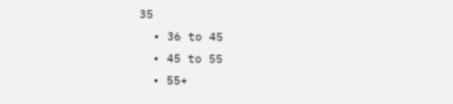35
  • 36 to 45
  • 45 to 55
  • 55+